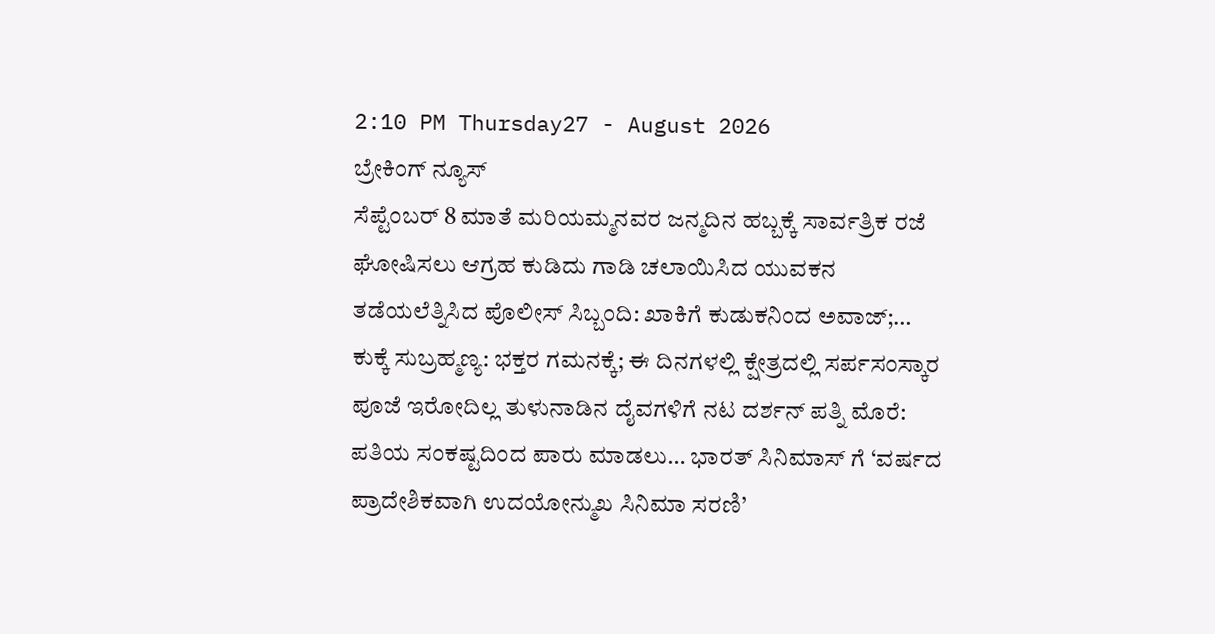2:10 PM Thursday27 - August 2026
ಬ್ರೇಕಿಂಗ್ ನ್ಯೂಸ್
ಸೆಪ್ಟೆಂಬರ್ 8 ಮಾತೆ ಮರಿಯಮ್ಮನವರ ಜನ್ಮದಿನ ಹಬ್ಬಕ್ಕೆ ಸಾರ್ವತ್ರಿಕ ರಜೆ ಘೋಷಿಸಲು ಆಗ್ರಹ ಕುಡಿದು ಗಾಡಿ ಚಲಾಯಿಸಿದ ಯುವಕನ ತಡೆಯಲೆತ್ನಿಸಿದ ಪೊಲೀಸ್ ಸಿಬ್ಬಂದಿ: ಖಾಕಿಗೆ ಕುಡುಕನಿಂದ ಅವಾಜ್;… ಕುಕ್ಕೆ ಸುಬ್ರಹ್ಮಣ್ಯ: ಭಕ್ತರ ಗಮನಕ್ಕೆ; ಈ ದಿನಗಳಲ್ಲಿ ಕ್ಷೇತ್ರದಲ್ಲಿ ಸರ್ಪಸಂಸ್ಕಾರ ಪೂಜೆ ಇರೋದಿಲ್ಲ ತುಳುನಾಡಿನ ದೈವಗಳಿಗೆ ನಟ ದರ್ಶನ್ ಪತ್ನಿ ಮೊರೆ: ಪತಿಯ ಸಂಕಷ್ಟದಿಂದ ಪಾರು ಮಾಡಲು… ಭಾರತ್ ಸಿನಿಮಾಸ್ ಗೆ ‘ವರ್ಷದ ಪ್ರಾದೇಶಿಕವಾಗಿ ಉದಯೋನ್ಮುಖ ಸಿನಿಮಾ ಸರಣಿ’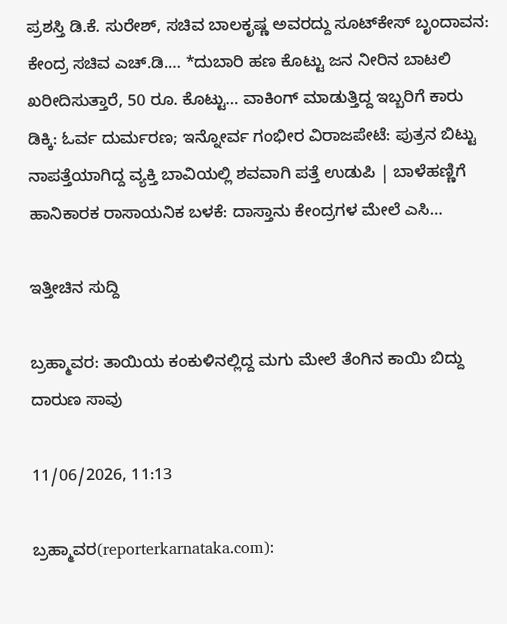ಪ್ರಶಸ್ತಿ ಡಿ.ಕೆ. ಸುರೇಶ್, ಸಚಿವ ಬಾಲಕೃಷ್ಣ ಅವರದ್ದು ಸೂಟ್‌ಕೇಸ್ ಬೃಂದಾವನ: ಕೇಂದ್ರ ಸಚಿವ ಎಚ್.ಡಿ.… *ದುಬಾರಿ ಹಣ ಕೊಟ್ಟು ಜನ ನೀರಿನ ಬಾಟಲಿ ಖರೀದಿಸುತ್ತಾರೆ, 50 ರೂ. ಕೊಟ್ಟು… ವಾಕಿಂಗ್ ಮಾಡುತ್ತಿದ್ದ ಇಬ್ಬರಿಗೆ ಕಾರು ಡಿಕ್ಕಿ: ಓರ್ವ ದುರ್ಮರಣ; ಇನ್ನೋರ್ವ ಗಂಭೀರ ವಿರಾಜಪೇಟೆ: ಪುತ್ರನ ಬಿಟ್ಟು ನಾಪತ್ತೆಯಾಗಿದ್ದ ವ್ಯಕ್ತಿ ಬಾವಿಯಲ್ಲಿ ಶವವಾಗಿ ಪತ್ತೆ ಉಡುಪಿ | ಬಾಳೆಹಣ್ಣಿಗೆ ಹಾನಿಕಾರಕ ರಾಸಾಯನಿಕ ಬಳಕೆ: ದಾಸ್ತಾನು ಕೇಂದ್ರಗಳ ಮೇಲೆ ಎಸಿ…

ಇತ್ತೀಚಿನ ಸುದ್ದಿ

ಬ್ರಹ್ಮಾವರ: ತಾಯಿಯ ಕಂಕುಳಿನಲ್ಲಿದ್ದ ಮಗು ಮೇಲೆ ತೆಂಗಿನ ಕಾಯಿ ಬಿದ್ದು ದಾರುಣ ಸಾವು

11/06/2026, 11:13

ಬ್ರಹ್ಮಾವರ(reporterkarnataka.com):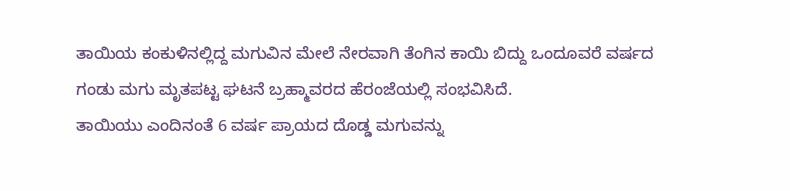ತಾಯಿಯ ಕಂಕುಳಿನಲ್ಲಿದ್ದ ಮಗುವಿನ ಮೇಲೆ ನೇರವಾಗಿ ತೆಂಗಿನ ಕಾಯಿ ಬಿದ್ದು ಒಂದೂವರೆ ವರ್ಷದ ಗಂಡು ಮಗು ಮೃತಪಟ್ಟ ಘಟನೆ ಬ್ರಹ್ಮಾವರದ ಹೆರಂಜೆಯಲ್ಲಿ ಸಂಭವಿಸಿದೆ.
ತಾಯಿಯು ಎಂದಿನಂತೆ 6 ವರ್ಷ ಪ್ರಾಯದ ದೊಡ್ಡ ಮಗುವನ್ನು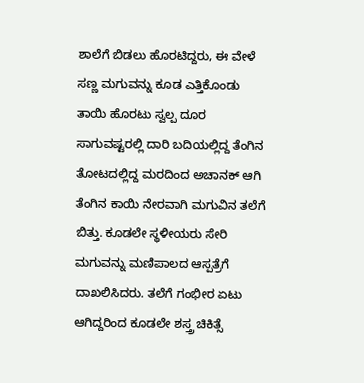ಶಾಲೆಗೆ ಬಿಡಲು ಹೊರಟಿದ್ದರು, ಈ ವೇಳೆ ಸಣ್ಣ ಮಗುವನ್ನು ಕೂಡ ಎತ್ತಿಕೊಂಡು ತಾಯಿ ಹೊರಟು ಸ್ವಲ್ಪ ದೂರ ಸಾಗುವಷ್ಟರಲ್ಲಿ ದಾರಿ ಬದಿಯಲ್ಲಿದ್ದ ತೆಂಗಿನ ತೋಟದಲ್ಲಿದ್ದ ಮರದಿಂದ ಅಚಾನಕ್‌ ಆಗಿ ತೆಂಗಿನ ಕಾಯಿ ನೇರವಾಗಿ ಮಗುವಿನ ತಲೆಗೆ ಬಿತ್ತು. ಕೂಡಲೇ ಸ್ಥಳೀಯರು ಸೇರಿ ಮಗುವನ್ನು ಮಣಿಪಾಲದ ಆಸ್ಪತ್ರೆಗೆ ದಾಖಲಿಸಿದರು. ತಲೆಗೆ ಗಂಭೀರ ಏಟು ಆಗಿದ್ದರಿಂದ ಕೂಡಲೇ ಶಸ್ತ್ರ ಚಿಕಿತ್ಸೆ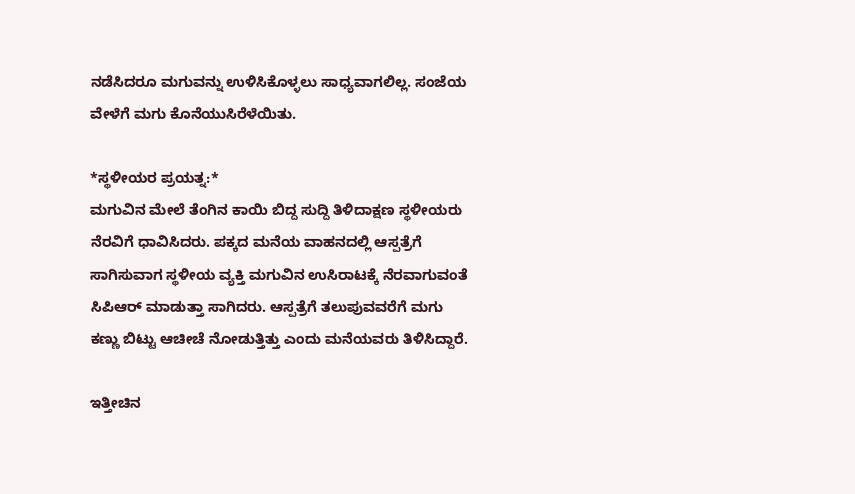ನಡೆಸಿದರೂ ಮಗುವನ್ನು ಉಳಿಸಿಕೊಳ್ಳಲು ಸಾಧ್ಯವಾಗಲಿಲ್ಲ. ಸಂಜೆಯ ವೇಳೆಗೆ ಮಗು ಕೊನೆಯುಸಿರೆಳೆಯಿತು.

*ಸ್ಥಳೀಯರ ಪ್ರಯತ್ನ:*
ಮಗುವಿನ ಮೇಲೆ ತೆಂಗಿನ ಕಾಯಿ ಬಿದ್ದ ಸುದ್ದಿ ತಿಳಿದಾಕ್ಷಣ ಸ್ಥಳೀಯರು ನೆರವಿಗೆ ಧಾವಿಸಿದರು. ಪಕ್ಕದ ಮನೆಯ ವಾಹನದಲ್ಲಿ ಆಸ್ಪತ್ರೆಗೆ ಸಾಗಿಸುವಾಗ ಸ್ಥಳೀಯ ವ್ಯಕ್ತಿ ಮಗುವಿನ ಉಸಿರಾಟಕ್ಕೆ ನೆರವಾಗುವಂತೆ ಸಿಪಿಆರ್‌ ಮಾಡುತ್ತಾ ಸಾಗಿದರು. ಆಸ್ಪತ್ರೆಗೆ ತಲುಪುವವರೆಗೆ ಮಗು ಕಣ್ಣು ಬಿಟ್ಟು ಆಚೀಚೆ ನೋಡುತ್ತಿತ್ತು ಎಂದು ಮನೆಯವರು ತಿಳಿಸಿದ್ದಾರೆ.

ಇತ್ತೀಚಿನ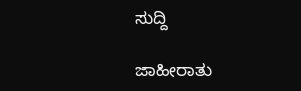ಸುದ್ದಿ

ಜಾಹೀರಾತು